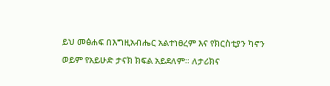ይህ መፅሐፍ በእግዚአብሔር አልተነፀረም እና የክርስቲያን ካኖን ወይም የአይሁድ ታናክ ክፍል አይደለም። ለታሪክና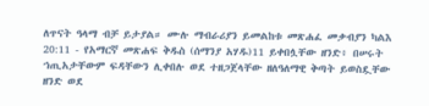ለጥናት ዓላማ ብቻ ይታያል። ሙሉ ማብራሪያን ይመልከቱ መጽሐፈ መቃብያን ካልእ 20:11 - የአማርኛ መጽሐፍ ቅዱስ (ሰማንያ አሃዱ)11 ይቀበሏቸው ዘንድ፥ በሠሩት ኀጢአታቸውም ፍዳቸውን ሊቀበሉ ወደ ተዘጋጀላቸው ዘለዓለማዊ ቅጣት ይወስዷቸው ዘንድ ወደ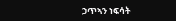ኃጥኣን ነፍሳት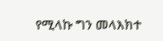የሚላኩ ግን መላእክተ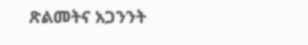ጽልመትና አጋንንት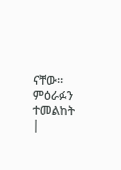ናቸው። ምዕራፉን ተመልከት |